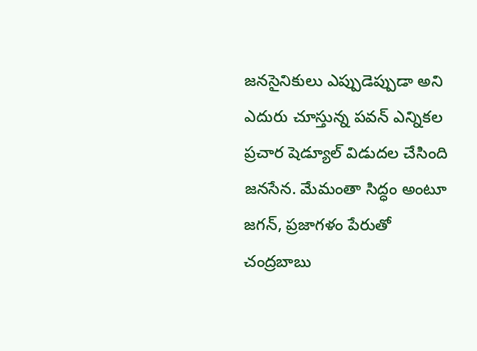జనసైనికులు ఎప్పుడెప్పుడా అని ఎదురు చూస్తున్న పవన్ ఎన్నికల ప్రచార షెడ్యూల్ విడుదల చేసింది జనసేన. మేమంతా సిద్ధం అంటూ జగన్, ప్రజాగళం పేరుతో చంద్రబాబు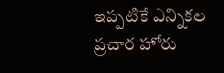ఇప్పటికే ఎన్నికల ప్రచార హోరు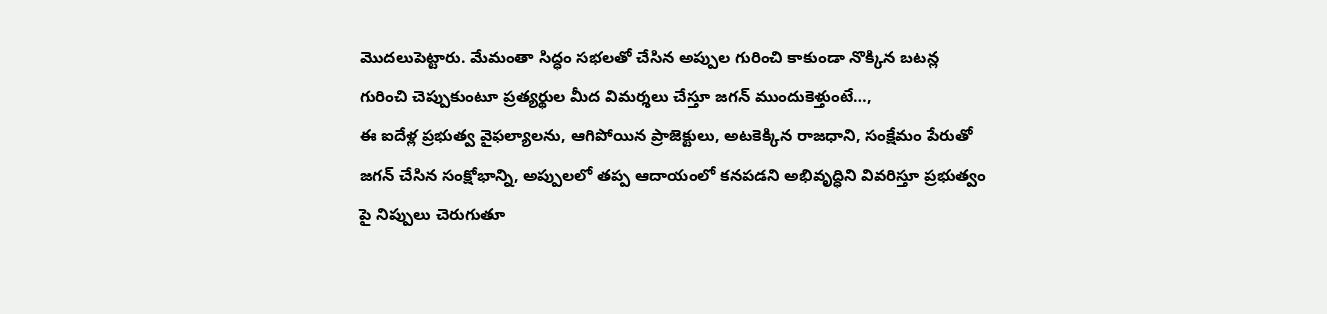మొదలుపెట్టారు. మేమంతా సిద్ధం సభలతో చేసిన అప్పుల గురించి కాకుండా నొక్కిన బటన్ల గురించి చెప్పుకుంటూ ప్రత్యర్థుల మీద విమర్శలు చేస్తూ జగన్ ముందుకెళ్తుంటే…,
ఈ ఐదేళ్ల ప్రభుత్వ వైఫల్యాలను, ఆగిపోయిన ప్రాజెక్టులు, అటకెక్కిన రాజధాని, సంక్షేమం పేరుతో జగన్ చేసిన సంక్షోభాన్ని, అప్పులలో తప్ప ఆదాయంలో కనపడని అభివృద్ధిని వివరిస్తూ ప్రభుత్వం పై నిప్పులు చెరుగుతూ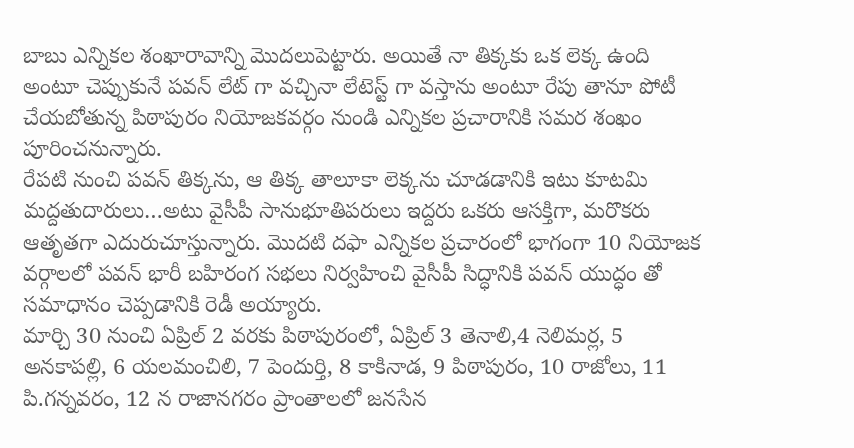బాబు ఎన్నికల శంఖారావాన్ని మొదలుపెట్టారు. అయితే నా తిక్కకు ఒక లెక్క ఉంది అంటూ చెప్పుకునే పవన్ లేట్ గా వచ్చినా లేటెస్ట్ గా వస్తాను అంటూ రేపు తానూ పోటీ చేయబోతున్న పిఠాపురం నియోజకవర్గం నుండి ఎన్నికల ప్రచారానికి సమర శంఖం పూరించనున్నారు.
రేపటి నుంచి పవన్ తిక్కను, ఆ తిక్క తాలూకా లెక్కను చూడడానికి ఇటు కూటమి మద్దతుదారులు…అటు వైసీపీ సానుభూతిపరులు ఇద్దరు ఒకరు ఆసక్తిగా, మరొకరు ఆతృతగా ఎదురుచూస్తున్నారు. మొదటి దఫా ఎన్నికల ప్రచారంలో భాగంగా 10 నియోజక వర్గాలలో పవన్ భారీ బహిరంగ సభలు నిర్వహించి వైసీపీ సిద్ధానికి పవన్ యుద్ధం తో సమాధానం చెప్పడానికి రెడీ అయ్యారు.
మార్చి 30 నుంచి ఏప్రిల్ 2 వరకు పిఠాపురంలో, ఏప్రిల్ 3 తెనాలి,4 నెలిమర్ల, 5 అనకాపల్లి, 6 యలమంచిలి, 7 పెందుర్తి, 8 కాకినాడ, 9 పిఠాపురం, 10 రాజోలు, 11 పి.గన్నవరం, 12 న రాజానగరం ప్రాంతాలలో జనసేన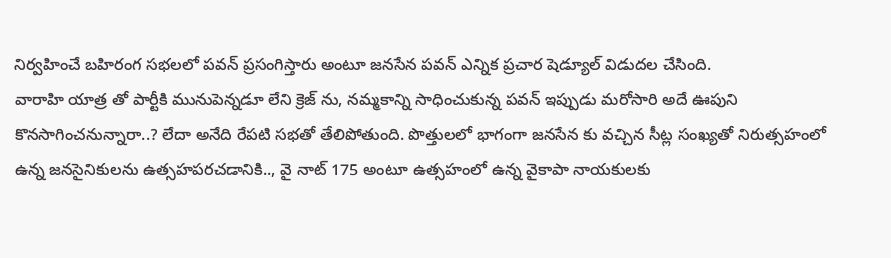నిర్వహించే బహిరంగ సభలలో పవన్ ప్రసంగిస్తారు అంటూ జనసేన పవన్ ఎన్నిక ప్రచార షెడ్యూల్ విడుదల చేసింది.
వారాహి యాత్ర తో పార్టీకి మునుపెన్నడూ లేని క్రెజ్ ను, నమ్మకాన్ని సాధించుకున్న పవన్ ఇప్పుడు మరోసారి అదే ఊపుని కొనసాగించనున్నారా..? లేదా అనేది రేపటి సభతో తేలిపోతుంది. పొత్తులలో భాగంగా జనసేన కు వచ్చిన సీట్ల సంఖ్యతో నిరుత్సహంలో ఉన్న జనసైనికులను ఉత్సహపరచడానికి.., వై నాట్ 175 అంటూ ఉత్సహంలో ఉన్న వైకాపా నాయకులకు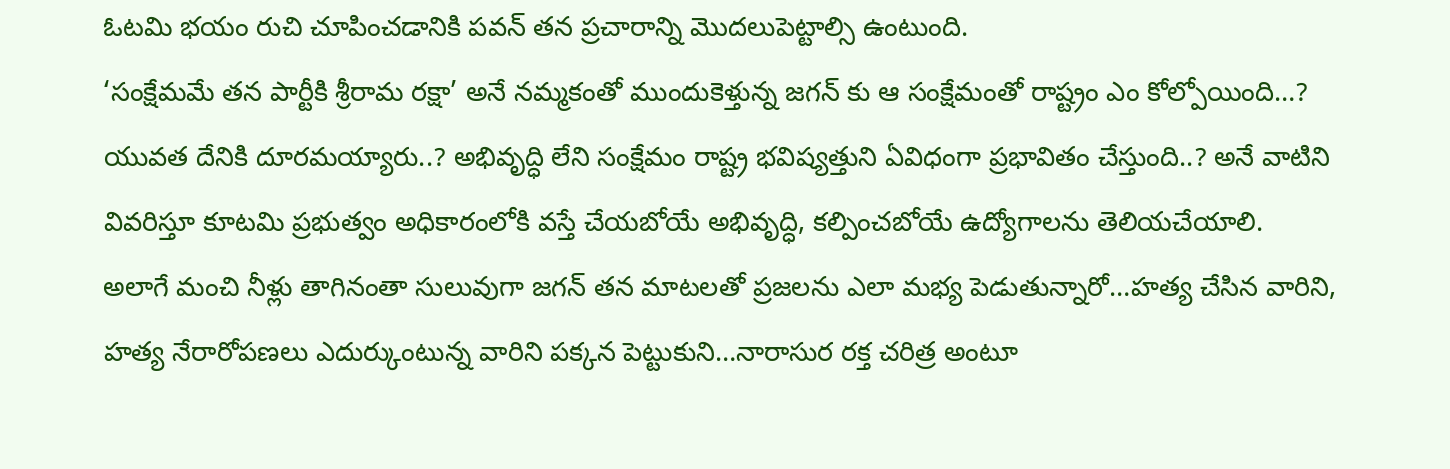ఓటమి భయం రుచి చూపించడానికి పవన్ తన ప్రచారాన్ని మొదలుపెట్టాల్సి ఉంటుంది.
‘సంక్షేమమే తన పార్టీకి శ్రీరామ రక్షా’ అనే నమ్మకంతో ముందుకెళ్తున్న జగన్ కు ఆ సంక్షేమంతో రాష్ట్రం ఎం కోల్పోయింది…? యువత దేనికి దూరమయ్యారు..? అభివృద్ధి లేని సంక్షేమం రాష్ట్ర భవిష్యత్తుని ఏవిధంగా ప్రభావితం చేస్తుంది..? అనే వాటిని వివరిస్తూ కూటమి ప్రభుత్వం అధికారంలోకి వస్తే చేయబోయే అభివృద్ధి, కల్పించబోయే ఉద్యోగాలను తెలియచేయాలి.
అలాగే మంచి నీళ్లు తాగినంతా సులువుగా జగన్ తన మాటలతో ప్రజలను ఎలా మభ్య పెడుతున్నారో…హత్య చేసిన వారిని, హత్య నేరారోపణలు ఎదుర్కుంటున్న వారిని పక్కన పెట్టుకుని…నారాసుర రక్త చరిత్ర అంటూ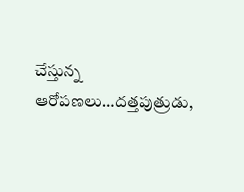చేస్తున్న ఆరోపణలు…దత్తపుత్రుడు,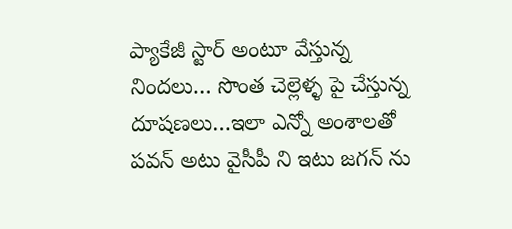ప్యాకేజీ స్టార్ అంటూ వేస్తున్న నిందలు… సొంత చెల్లెళ్ళ పై చేస్తున్న దూషణలు…ఇలా ఎన్నో అంశాలతో పవన్ అటు వైసీపీ ని ఇటు జగన్ ను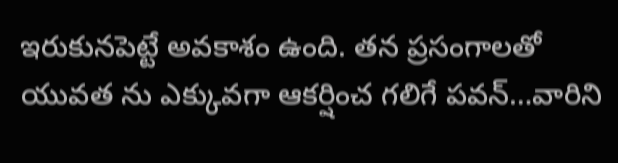ఇరుకునపెట్టే అవకాశం ఉంది. తన ప్రసంగాలతో యువత ను ఎక్కువగా ఆకర్షించ గలిగే పవన్…వారిని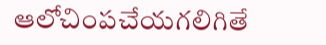ఆలోచింపచేయగలిగితే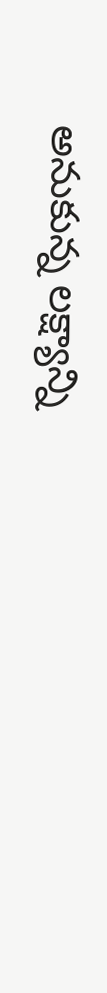అనుకున్న లక్ష్యాన్ని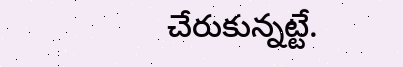చేరుకున్నట్టే.